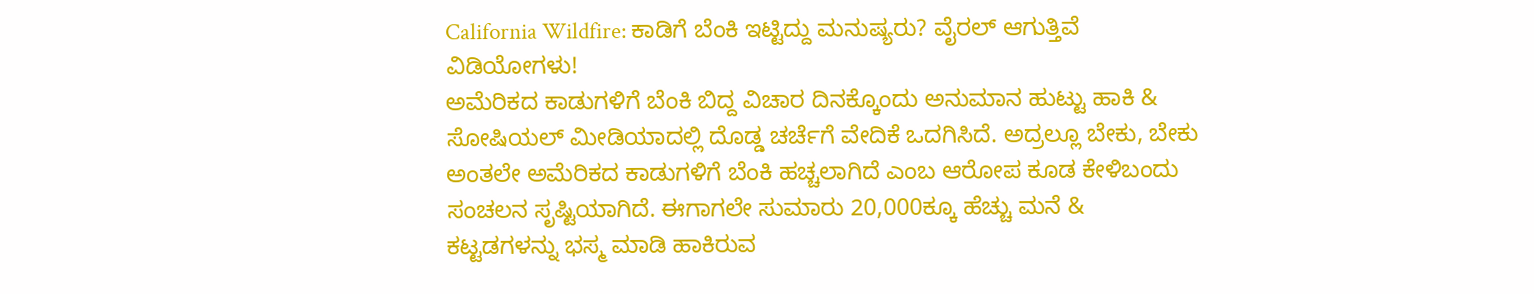California Wildfire: ಕಾಡಿಗೆ ಬೆಂಕಿ ಇಟ್ಟಿದ್ದು ಮನುಷ್ಯರು? ವೈರಲ್ ಆಗುತ್ತಿವೆ ವಿಡಿಯೋಗಳು!
ಅಮೆರಿಕದ ಕಾಡುಗಳಿಗೆ ಬೆಂಕಿ ಬಿದ್ದ ವಿಚಾರ ದಿನಕ್ಕೊಂದು ಅನುಮಾನ ಹುಟ್ಟು ಹಾಕಿ & ಸೋಷಿಯಲ್ ಮೀಡಿಯಾದಲ್ಲಿ ದೊಡ್ಡ ಚರ್ಚೆಗೆ ವೇದಿಕೆ ಒದಗಿಸಿದೆ. ಅದ್ರಲ್ಲೂ ಬೇಕು, ಬೇಕು ಅಂತಲೇ ಅಮೆರಿಕದ ಕಾಡುಗಳಿಗೆ ಬೆಂಕಿ ಹಚ್ಚಲಾಗಿದೆ ಎಂಬ ಆರೋಪ ಕೂಡ ಕೇಳಿಬಂದು ಸಂಚಲನ ಸೃಷ್ಟಿಯಾಗಿದೆ. ಈಗಾಗಲೇ ಸುಮಾರು 20,000ಕ್ಕೂ ಹೆಚ್ಚು ಮನೆ & ಕಟ್ಟಡಗಳನ್ನು ಭಸ್ಮ ಮಾಡಿ ಹಾಕಿರುವ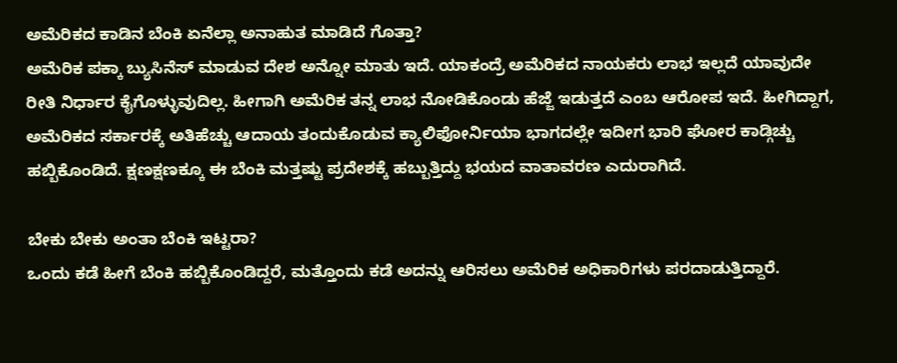ಅಮೆರಿಕದ ಕಾಡಿನ ಬೆಂಕಿ ಏನೆಲ್ಲಾ ಅನಾಹುತ ಮಾಡಿದೆ ಗೊತ್ತಾ?
ಅಮೆರಿಕ ಪಕ್ಕಾ ಬ್ಯುಸಿನೆಸ್ ಮಾಡುವ ದೇಶ ಅನ್ನೋ ಮಾತು ಇದೆ. ಯಾಕಂದ್ರೆ ಅಮೆರಿಕದ ನಾಯಕರು ಲಾಭ ಇಲ್ಲದೆ ಯಾವುದೇ ರೀತಿ ನಿರ್ಧಾರ ಕೈಗೊಳ್ಳುವುದಿಲ್ಲ. ಹೀಗಾಗಿ ಅಮೆರಿಕ ತನ್ನ ಲಾಭ ನೋಡಿಕೊಂಡು ಹೆಜ್ಜೆ ಇಡುತ್ತದೆ ಎಂಬ ಆರೋಪ ಇದೆ. ಹೀಗಿದ್ದಾಗ, ಅಮೆರಿಕದ ಸರ್ಕಾರಕ್ಕೆ ಅತಿಹೆಚ್ಚು ಆದಾಯ ತಂದುಕೊಡುವ ಕ್ಯಾಲಿಫೋರ್ನಿಯಾ ಭಾಗದಲ್ಲೇ ಇದೀಗ ಭಾರಿ ಘೋರ ಕಾಡ್ಗಿಚ್ಚು ಹಬ್ಬಿಕೊಂಡಿದೆ. ಕ್ಷಣಕ್ಷಣಕ್ಕೂ ಈ ಬೆಂಕಿ ಮತ್ತಷ್ಟು ಪ್ರದೇಶಕ್ಕೆ ಹಬ್ಬುತ್ತಿದ್ದು ಭಯದ ವಾತಾವರಣ ಎದುರಾಗಿದೆ.

ಬೇಕು ಬೇಕು ಅಂತಾ ಬೆಂಕಿ ಇಟ್ಟರಾ?
ಒಂದು ಕಡೆ ಹೀಗೆ ಬೆಂಕಿ ಹಬ್ಬಿಕೊಂಡಿದ್ದರೆ, ಮತ್ತೊಂದು ಕಡೆ ಅದನ್ನು ಆರಿಸಲು ಅಮೆರಿಕ ಅಧಿಕಾರಿಗಳು ಪರದಾಡುತ್ತಿದ್ದಾರೆ.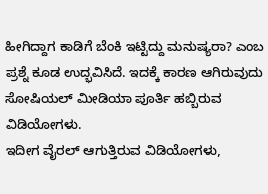ಹೀಗಿದ್ದಾಗ ಕಾಡಿಗೆ ಬೆಂಕಿ ಇಟ್ಟಿದ್ದು ಮನುಷ್ಯರಾ? ಎಂಬ ಪ್ರಶ್ನೆ ಕೂಡ ಉದ್ಭವಿಸಿದೆ. ಇದಕ್ಕೆ ಕಾರಣ ಆಗಿರುವುದು ಸೋಷಿಯಲ್ ಮೀಡಿಯಾ ಪೂರ್ತಿ ಹಬ್ಬಿರುವ ವಿಡಿಯೋಗಳು.
ಇದೀಗ ವೈರಲ್ ಆಗುತ್ತಿರುವ ವಿಡಿಯೋಗಳು,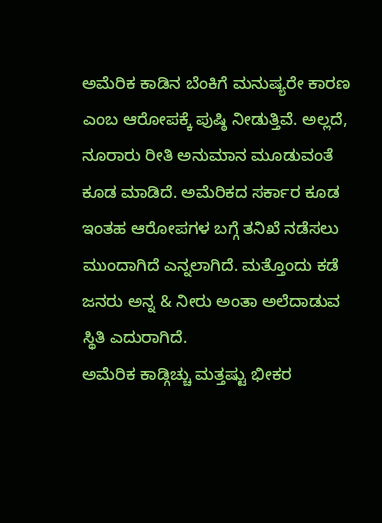ಅಮೆರಿಕ ಕಾಡಿನ ಬೆಂಕಿಗೆ ಮನುಷ್ಯರೇ ಕಾರಣ ಎಂಬ ಆರೋಪಕ್ಕೆ ಪುಷ್ಠಿ ನೀಡುತ್ತಿವೆ. ಅಲ್ಲದೆ, ನೂರಾರು ರೀತಿ ಅನುಮಾನ ಮೂಡುವಂತೆ ಕೂಡ ಮಾಡಿದೆ. ಅಮೆರಿಕದ ಸರ್ಕಾರ ಕೂಡ ಇಂತಹ ಆರೋಪಗಳ ಬಗ್ಗೆ ತನಿಖೆ ನಡೆಸಲು ಮುಂದಾಗಿದೆ ಎನ್ನಲಾಗಿದೆ. ಮತ್ತೊಂದು ಕಡೆ ಜನರು ಅನ್ನ & ನೀರು ಅಂತಾ ಅಲೆದಾಡುವ ಸ್ಥಿತಿ ಎದುರಾಗಿದೆ.
ಅಮೆರಿಕ ಕಾಡ್ಗಿಚ್ಚು ಮತ್ತಷ್ಟು ಭೀಕರ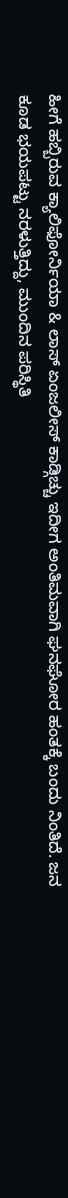ಹೀಗೆ ಹಬ್ಬಿರುವ ಕ್ಯಾಲಿಫೋರ್ನಿಯಾ & ಲಾಸ್ ಏಂಜಲೀಸ್ ಕಾಡ್ಗಿಚ್ಚು ಇದೀಗ ಅಂತಿಮವಾಗಿ ಘನಘೋರ ಹಂತಕ್ಕೆ ಬಂದು ನಿಂತಿದೆ. ಜನ ಕೂಡ ಭಯಪಟ್ಟು ನರಳುತ್ತಿದ್ದು, ಮುಂದಿನ ಪರಿಸ್ಥಿತಿ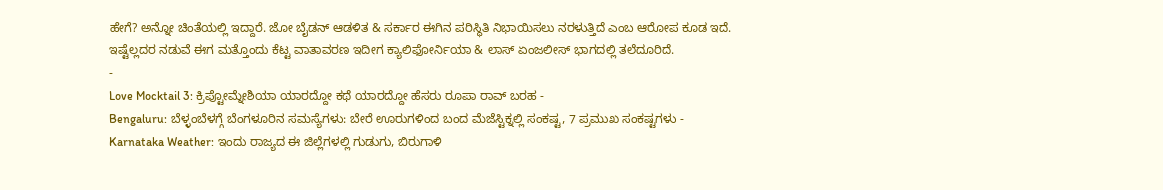ಹೇಗೆ? ಅನ್ನೋ ಚಿಂತೆಯಲ್ಲಿ ಇದ್ದಾರೆ. ಜೋ ಬೈಡನ್ ಆಡಳಿತ & ಸರ್ಕಾರ ಈಗಿನ ಪರಿಸ್ಥಿತಿ ನಿಭಾಯಿಸಲು ನರಳುತ್ತಿದೆ ಎಂಬ ಆರೋಪ ಕೂಡ ಇದೆ. ಇಷ್ಟೆಲ್ಲದರ ನಡುವೆ ಈಗ ಮತ್ತೊಂದು ಕೆಟ್ಟ ವಾತಾವರಣ ಇದೀಗ ಕ್ಯಾಲಿಫೋರ್ನಿಯಾ & ಲಾಸ್ ಏಂಜಲೀಸ್ ಭಾಗದಲ್ಲಿ ತಲೆದೂರಿದೆ.
-
Love Mocktail 3: ಕ್ರಿಪ್ಟೋಮ್ನೇಶಿಯಾ ಯಾರದ್ದೋ ಕಥೆ ಯಾರದ್ದೋ ಹೆಸರು ರೂಪಾ ರಾವ್ ಬರಹ -
Bengaluru: ಬೆಳ್ಳಂಬೆಳಗ್ಗೆ ಬೆಂಗಳೂರಿನ ಸಮಸ್ಯೆಗಳು: ಬೇರೆ ಊರುಗಳಿಂದ ಬಂದ ಮೆಜೆಸ್ಟಿಕ್ನಲ್ಲಿ ಸಂಕಷ್ಟ, 7 ಪ್ರಮುಖ ಸಂಕಷ್ಟಗಳು -
Karnataka Weather: ಇಂದು ರಾಜ್ಯದ ಈ ಜಿಲ್ಲೆಗಳಲ್ಲಿ ಗುಡುಗು, ಬಿರುಗಾಳಿ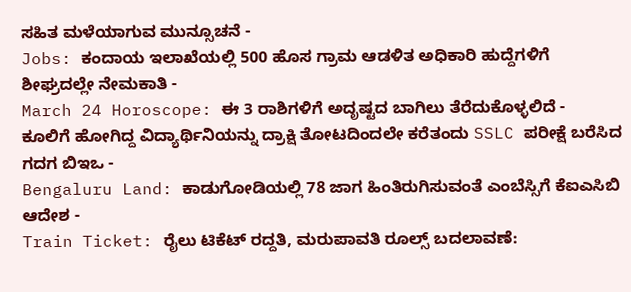ಸಹಿತ ಮಳೆಯಾಗುವ ಮುನ್ಸೂಚನೆ -
Jobs: ಕಂದಾಯ ಇಲಾಖೆಯಲ್ಲಿ 500 ಹೊಸ ಗ್ರಾಮ ಆಡಳಿತ ಅಧಿಕಾರಿ ಹುದ್ದೆಗಳಿಗೆ ಶೀಘ್ರದಲ್ಲೇ ನೇಮಕಾತಿ -
March 24 Horoscope: ಈ 3 ರಾಶಿಗಳಿಗೆ ಅದೃಷ್ಟದ ಬಾಗಿಲು ತೆರೆದುಕೊಳ್ಳಲಿದೆ -
ಕೂಲಿಗೆ ಹೋಗಿದ್ದ ವಿದ್ಯಾರ್ಥಿನಿಯನ್ನು ದ್ರಾಕ್ಷಿ ತೋಟದಿಂದಲೇ ಕರೆತಂದು SSLC ಪರೀಕ್ಷೆ ಬರೆಸಿದ ಗದಗ ಬಿಇಒ -
Bengaluru Land: ಕಾಡುಗೋಡಿಯಲ್ಲಿ 78 ಜಾಗ ಹಿಂತಿರುಗಿಸುವಂತೆ ಎಂಬೆಸ್ಸಿಗೆ ಕೆಐಎಸಿಬಿ ಆದೇಶ -
Train Ticket: ರೈಲು ಟಿಕೆಟ್ ರದ್ದತಿ, ಮರುಪಾವತಿ ರೂಲ್ಸ್ ಬದಲಾವಣೆ: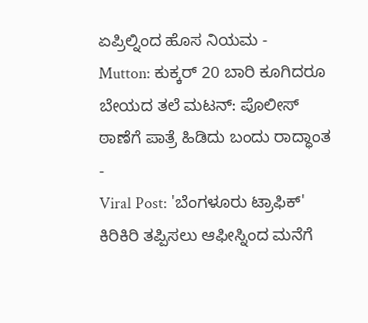ಏಪ್ರಿಲ್ನಿಂದ ಹೊಸ ನಿಯಮ -
Mutton: ಕುಕ್ಕರ್ 20 ಬಾರಿ ಕೂಗಿದರೂ ಬೇಯದ ತಲೆ ಮಟನ್: ಪೊಲೀಸ್ ಠಾಣೆಗೆ ಪಾತ್ರೆ ಹಿಡಿದು ಬಂದು ರಾದ್ಧಾಂತ -
Viral Post: 'ಬೆಂಗಳೂರು ಟ್ರಾಫಿಕ್' ಕಿರಿಕಿರಿ ತಪ್ಪಿಸಲು ಆಫೀಸ್ನಿಂದ ಮನೆಗೆ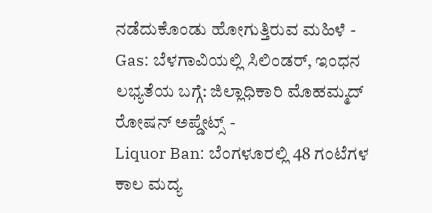ನಡೆದುಕೊಂಡು ಹೋಗುತ್ತಿರುವ ಮಹಿಳೆ -
Gas: ಬೆಳಗಾವಿಯಲ್ಲಿ ಸಿಲಿಂಡರ್, ಇಂಧನ ಲಭ್ಯತೆಯ ಬಗ್ಗೆ: ಜಿಲ್ಲಾಧಿಕಾರಿ ಮೊಹಮ್ಮದ್ ರೋಷನ್ ಅಪ್ಡೇಟ್ಸ್ -
Liquor Ban: ಬೆಂಗಳೂರಲ್ಲಿ 48 ಗಂಟೆಗಳ ಕಾಲ ಮದ್ಯ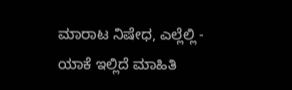ಮಾರಾಟ ನಿಷೇಧ, ಎಲ್ಲೆಲ್ಲಿ - ಯಾಕೆ ಇಲ್ಲಿದೆ ಮಾಹಿತಿ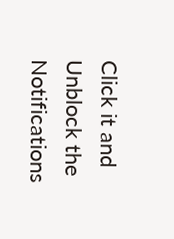Click it and Unblock the Notifications